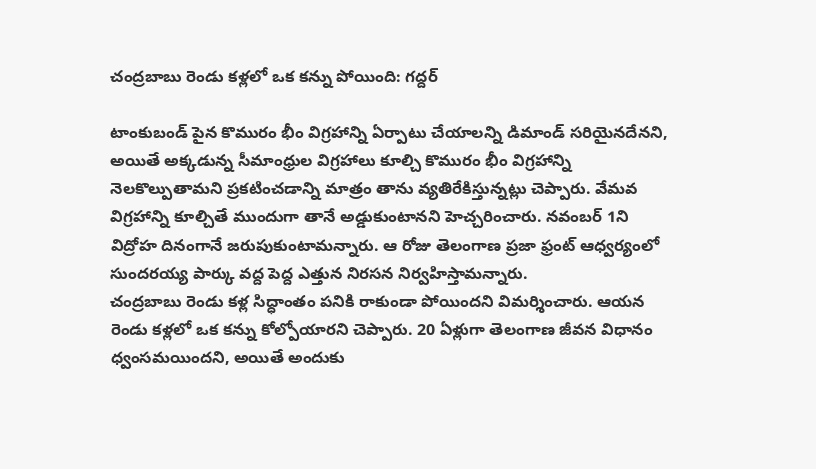చంద్రబాబు రెండు కళ్లలో ఒక కన్ను పోయింది: గద్దర్

టాంకుబండ్ పైన కొమురం భీం విగ్రహాన్ని ఏర్పాటు చేయాలన్ని డిమాండ్ సరియైనదేనని, అయితే అక్కడున్న సీమాంధ్రుల విగ్రహాలు కూల్చి కొమురం భీం విగ్రహాన్ని నెలకొల్పుతామని ప్రకటించడాన్ని మాత్రం తాను వ్యతిరేకిస్తున్నట్లు చెప్పారు. వేమవ విగ్రహాన్ని కూల్చితే ముందుగా తానే అడ్డుకుంటానని హెచ్చరించారు. నవంబర్ 1ని విద్రోహ దినంగానే జరుపుకుంటామన్నారు. ఆ రోజు తెలంగాణ ప్రజా ఫ్రంట్ ఆధ్వర్యంలో సుందరయ్య పార్కు వద్ద పెద్ద ఎత్తున నిరసన నిర్వహిస్తామన్నారు.
చంద్రబాబు రెండు కళ్ల సిద్ధాంతం పనికి రాకుండా పోయిందని విమర్శించారు. ఆయన రెండు కళ్లలో ఒక కన్ను కోల్పోయారని చెప్పారు. 20 ఏళ్లుగా తెలంగాణ జీవన విధానం ధ్వంసమయిందని, అయితే అందుకు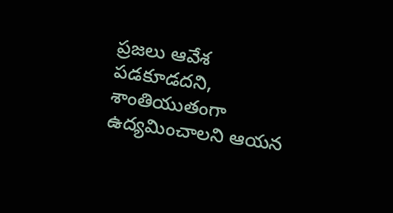ప్రజలు ఆవేశ పడకూడదని, శాంతియుతంగా ఉద్యమించాలని ఆయన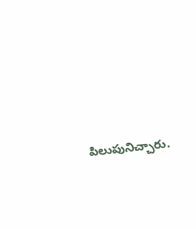పిలుపునిచ్చారు.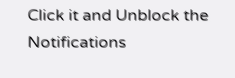Click it and Unblock the Notifications